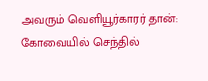அவரும் வெளியூர்காரர் தான்: கோவையில் செந்தில்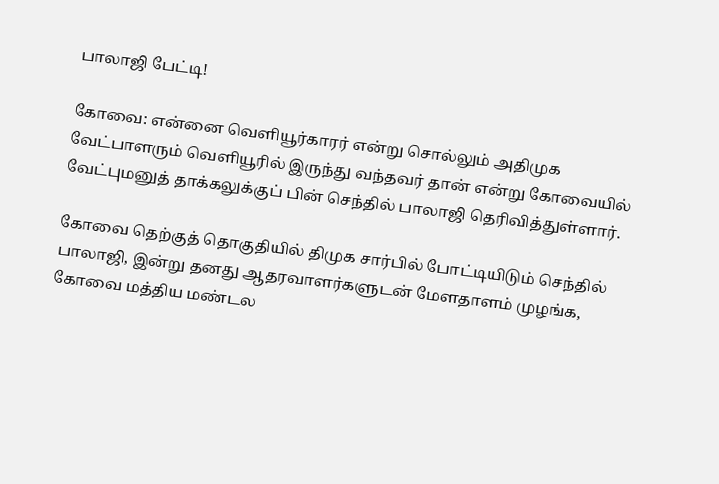பாலாஜி பேட்டி!

கோவை: என்னை வெளியூர்காரர் என்று சொல்லும் அதிமுக வேட்பாளரும் வெளியூரில் இருந்து வந்தவர் தான் என்று கோவையில் வேட்புமனுத் தாக்கலுக்குப் பின் செந்தில் பாலாஜி தெரிவித்துள்ளார்.

கோவை தெற்குத் தொகுதியில் திமுக சார்பில் போட்டியிடும் செந்தில் பாலாஜி, இன்று தனது ஆதரவாளர்களுடன் மேளதாளம் முழங்க, கோவை மத்திய மண்டல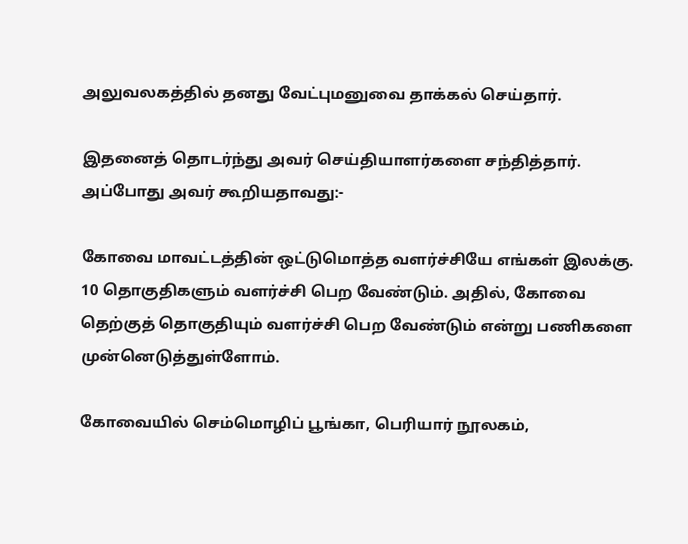அலுவலகத்தில் தனது வேட்புமனுவை தாக்கல் செய்தார்.

இதனைத் தொடர்ந்து அவர் செய்தியாளர்களை சந்தித்தார். அப்போது அவர் கூறியதாவது:-

கோவை மாவட்டத்தின் ஒட்டுமொத்த வளர்ச்சியே எங்கள் இலக்கு. 10 தொகுதிகளும் வளர்ச்சி பெற வேண்டும். அதில், கோவை தெற்குத் தொகுதியும் வளர்ச்சி பெற வேண்டும் என்று பணிகளை முன்னெடுத்துள்ளோம்.

கோவையில் செம்மொழிப் பூங்கா, பெரியார் நூலகம்,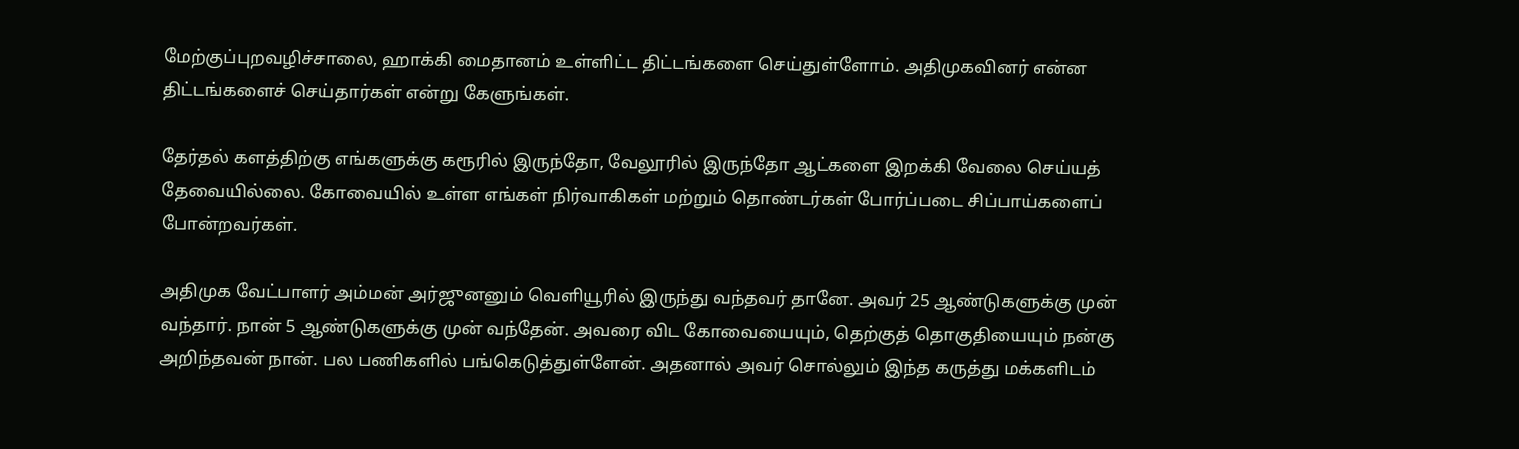மேற்குப்புறவழிச்சாலை, ஹாக்கி மைதானம் உள்ளிட்ட திட்டங்களை செய்துள்ளோம். அதிமுகவினர் என்ன திட்டங்களைச் செய்தார்கள் என்று கேளுங்கள்.

தேர்தல் களத்திற்கு எங்களுக்கு கரூரில் இருந்தோ, வேலூரில் இருந்தோ ஆட்களை இறக்கி வேலை செய்யத் தேவையில்லை. கோவையில் உள்ள எங்கள் நிர்வாகிகள் மற்றும் தொண்டர்கள் போர்ப்படை சிப்பாய்களைப் போன்றவர்கள்.

அதிமுக வேட்பாளர் அம்மன் அர்ஜுனனும் வெளியூரில் இருந்து வந்தவர் தானே. அவர் 25 ஆண்டுகளுக்கு முன் வந்தார். நான் 5 ஆண்டுகளுக்கு முன் வந்தேன். அவரை விட கோவையையும், தெற்குத் தொகுதியையும் நன்கு அறிந்தவன் நான். பல பணிகளில் பங்கெடுத்துள்ளேன். அதனால் அவர் சொல்லும் இந்த கருத்து மக்களிடம்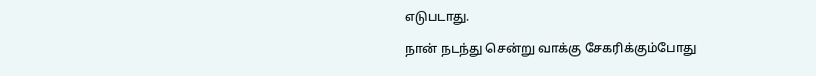எடுபடாது.

நான் நடந்து சென்று வாக்கு சேகரிக்கும்போது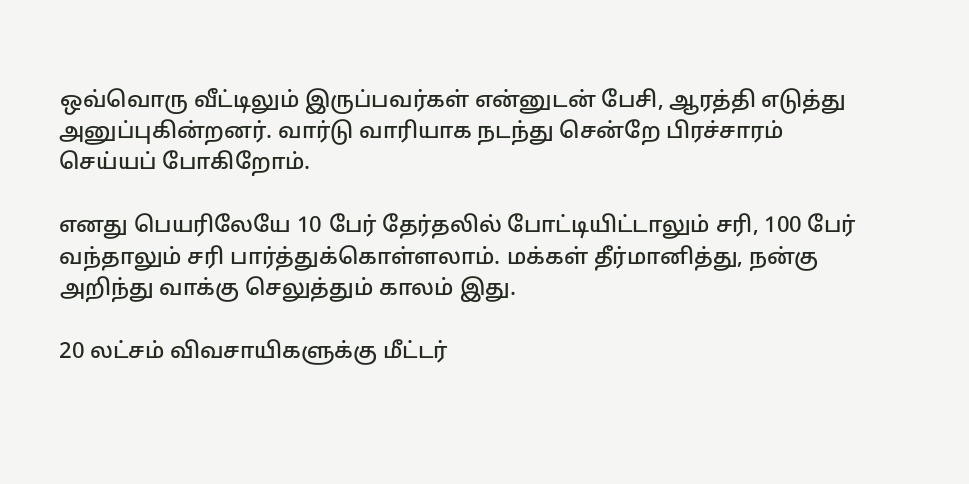ஒவ்வொரு வீட்டிலும் இருப்பவர்கள் என்னுடன் பேசி, ஆரத்தி எடுத்து அனுப்புகின்றனர். வார்டு வாரியாக நடந்து சென்றே பிரச்சாரம் செய்யப் போகிறோம்.

எனது பெயரிலேயே 10 பேர் தேர்தலில் போட்டியிட்டாலும் சரி, 100 பேர் வந்தாலும் சரி பார்த்துக்கொள்ளலாம். மக்கள் தீர்மானித்து, நன்கு அறிந்து வாக்கு செலுத்தும் காலம் இது.

20 லட்சம் விவசாயிகளுக்கு மீட்டர்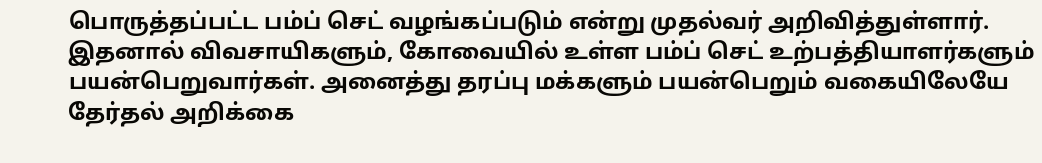பொருத்தப்பட்ட பம்ப் செட் வழங்கப்படும் என்று முதல்வர் அறிவித்துள்ளார். இதனால் விவசாயிகளும், கோவையில் உள்ள பம்ப் செட் உற்பத்தியாளர்களும் பயன்பெறுவார்கள். அனைத்து தரப்பு மக்களும் பயன்பெறும் வகையிலேயே தேர்தல் அறிக்கை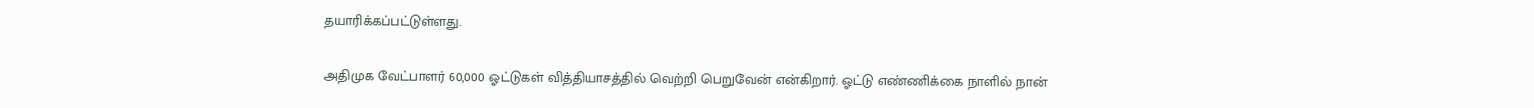தயாரிக்கப்பட்டுள்ளது.

அதிமுக வேட்பாளர் 60,000 ஓட்டுகள் வித்தியாசத்தில் வெற்றி பெறுவேன் என்கிறார். ஓட்டு எண்ணிக்கை நாளில் நான்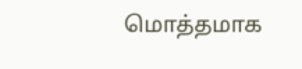மொத்தமாக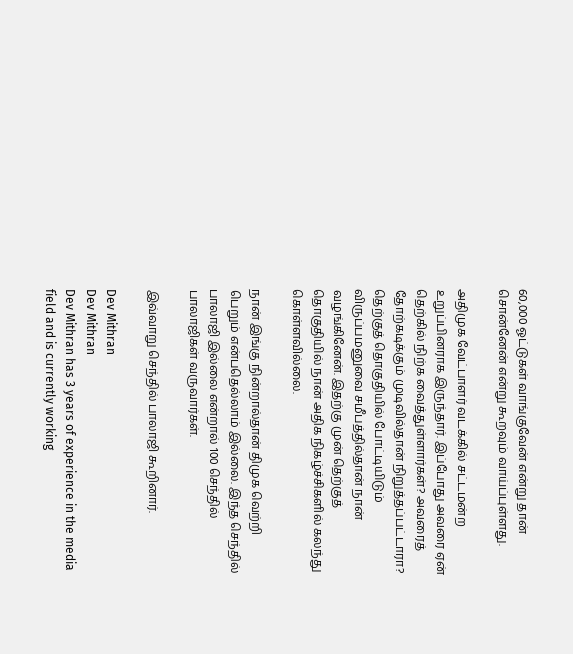60,000 ஓட்டுகள் வாங்குவேன் என்று தான் சொன்னேன் என்று கூறவும் வாய்ப்புள்ளது.

அதிமுக வேட்பாளர் வடக்கில் சட்டமன்ற உறுப்பினராக இருந்தார். இப்போது அவரை ஏன் தெற்கில் நிற்க வைத்துள்ளார்கள்? அவரைத் தோற்கடிக்கும் முடிவில்தான் நிறுத்தப்பட்டாரா? தெற்குத் தொகுதியில் போட்டியிடும் விருப்பமனுவை சமீபத்தில்தான் நான் வழங்கினேன். இதற்கு முன் தெற்குத் தொகுதியில் நான் அதிக நிகழ்ச்சிகளில் கலந்து கொள்ளவில்லை.

நான் இங்கு நின்றால்தான் திமுக வெற்றி பெறும் என்பதெல்லாம் இல்லை. இந்த செந்தில் பாலாஜி இல்லை என்றால் 100 செந்தில் பாலாஜிகள் வருவார்கள்.

இவ்வாறு செந்தில் பாலாஜி கூறினார்.

Dev Mithran
Dev Mithran
Dev Mithran has 3 years of experience in the media field and is currently working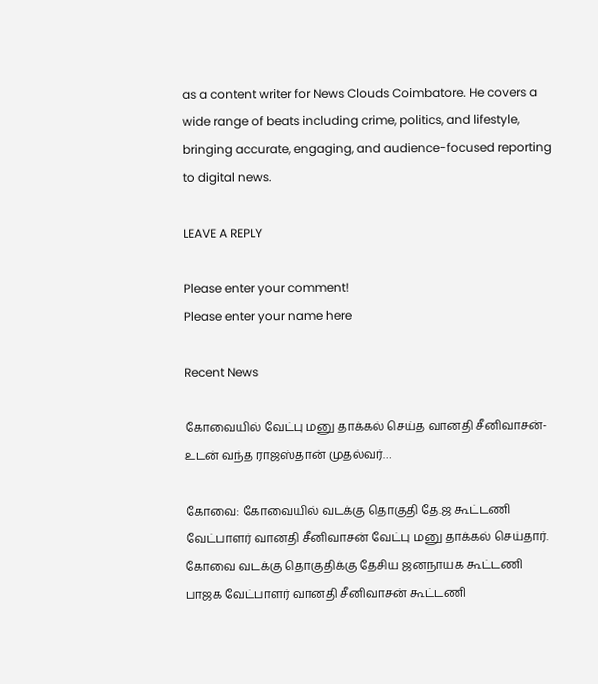as a content writer for News Clouds Coimbatore. He covers a wide range of beats including crime, politics, and lifestyle, bringing accurate, engaging, and audience-focused reporting to digital news.

LEAVE A REPLY

Please enter your comment!
Please enter your name here

Recent News

கோவையில் வேட்பு மனு தாக்கல் செய்த வானதி சீனிவாசன்- உடன் வந்த ராஜஸ்தான் முதல்வர்…

கோவை: கோவையில் வடக்கு தொகுதி தே.ஜ கூட்டணி வேட்பாளர் வானதி சீனிவாசன் வேட்பு மனு தாக்கல் செய்தார். கோவை வடக்கு தொகுதிக்கு தேசிய ஜனநாயக கூட்டணி பாஜக வேட்பாளர் வானதி சீனிவாசன் கூட்டணி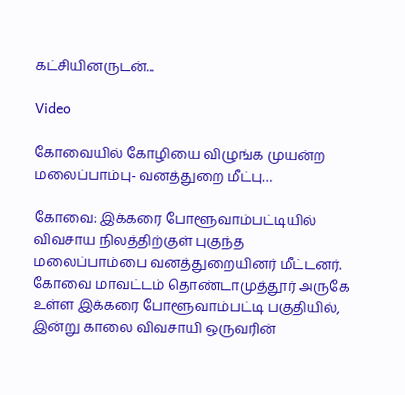கட்சியினருடன்...

Video

கோவையில் கோழியை விழுங்க முயன்ற மலைப்பாம்பு- வனத்துறை மீட்பு…

கோவை: இக்கரை போளூவாம்பட்டியில் விவசாய நிலத்திற்குள் புகுந்த மலைப்பாம்பை வனத்துறையினர் மீட்டனர். கோவை மாவட்டம் தொண்டாமுத்தூர் அருகே உள்ள இக்கரை போளூவாம்பட்டி பகுதியில், இன்று காலை விவசாயி ஒருவரின்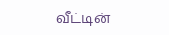வீட்டின்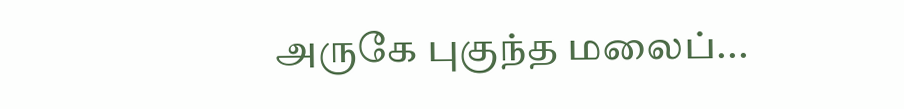அருகே புகுந்த மலைப்...